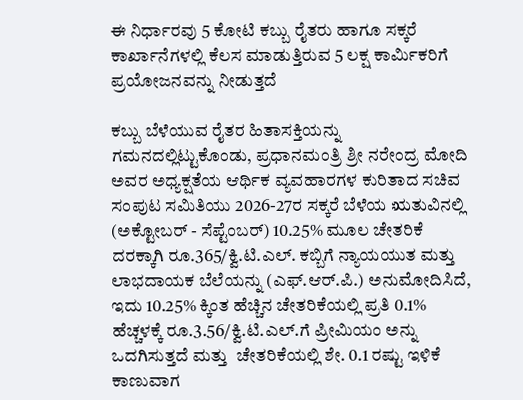ಈ ನಿರ್ಧಾರವು 5 ಕೋಟಿ ಕಬ್ಬು ರೈತರು ಹಾಗೂ ಸಕ್ಕರೆ ಕಾರ್ಖಾನೆಗಳಲ್ಲಿ ಕೆಲಸ ಮಾಡುತ್ತಿರುವ 5 ಲಕ್ಷ ಕಾರ್ಮಿಕರಿಗೆ ಪ್ರಯೋಜನವನ್ನು ನೀಡುತ್ತದೆ

ಕಬ್ಬು ಬೆಳೆಯುವ ರೈತರ ಹಿತಾಸಕ್ತಿಯನ್ನು ಗಮನದಲ್ಲಿಟ್ಟುಕೊಂಡು, ಪ್ರಧಾನಮಂತ್ರಿ ಶ್ರೀ ನರೇಂದ್ರ ಮೋದಿ ಅವರ ಅಧ್ಯಕ್ಷತೆಯ ಆರ್ಥಿಕ ವ್ಯವಹಾರಗಳ ಕುರಿತಾದ ಸಚಿವ ಸಂಪುಟ ಸಮಿತಿಯು 2026-27ರ ಸಕ್ಕರೆ ಬೆಳೆಯ ಋತುವಿನಲ್ಲಿ  (ಅಕ್ಟೋಬರ್ - ಸೆಪ್ಟೆಂಬರ್) 10.25% ಮೂಲ ಚೇತರಿಕೆ ದರಕ್ಕಾಗಿ ರೂ.365/ಕ್ವಿ.ಟಿ.ಎಲ್. ಕಬ್ಬಿಗೆ ನ್ಯಾಯಯುತ ಮತ್ತು ಲಾಭದಾಯಕ ಬೆಲೆಯನ್ನು (ಎಫ್.ಆರ್.ಪಿ.) ಅನುಮೋದಿಸಿದೆ, ಇದು 10.25% ಕ್ಕಿಂತ ಹೆಚ್ಚಿನ ಚೇತರಿಕೆಯಲ್ಲಿ ಪ್ರತಿ 0.1% ಹೆಚ್ಚಳಕ್ಕೆ ರೂ.3.56/ಕ್ವಿ.ಟಿ.ಎಲ್‌.ಗೆ ಪ್ರೀಮಿಯಂ ಅನ್ನು ಒದಗಿಸುತ್ತದೆ ಮತ್ತು  ಚೇತರಿಕೆಯಲ್ಲಿ ಶೇ. 0.1 ರಷ್ಟು ಇಳಿಕೆ ಕಾಣುವಾಗ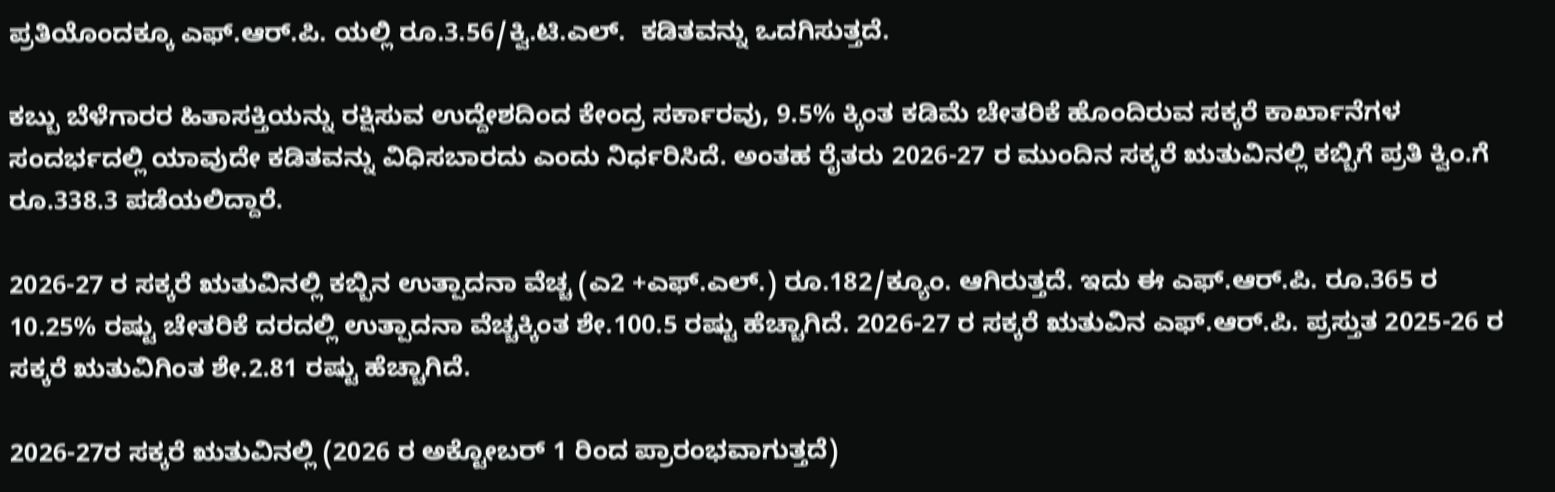ಪ್ರತಿಯೊಂದಕ್ಕೂ ಎಫ್.ಆರ್.ಪಿ. ಯಲ್ಲಿ ರೂ.3.56/ಕ್ವಿ.ಟಿ.ಎಲ್.  ಕಡಿತವನ್ನು ಒದಗಿಸುತ್ತದೆ.

ಕಬ್ಬು ಬೆಳೆಗಾರರ ಹಿತಾಸಕ್ತಿಯನ್ನು ರಕ್ಷಿಸುವ ಉದ್ದೇಶದಿಂದ ಕೇಂದ್ರ ಸರ್ಕಾರವು, 9.5% ಕ್ಕಿಂತ ಕಡಿಮೆ ಚೇತರಿಕೆ ಹೊಂದಿರುವ ಸಕ್ಕರೆ ಕಾರ್ಖಾನೆಗಳ ಸಂದರ್ಭದಲ್ಲಿ ಯಾವುದೇ ಕಡಿತವನ್ನು ವಿಧಿಸಬಾರದು ಎಂದು ನಿರ್ಧರಿಸಿದೆ. ಅಂತಹ ರೈತರು 2026-27 ರ ಮುಂದಿನ ಸಕ್ಕರೆ ಋತುವಿನಲ್ಲಿ ಕಬ್ಬಿಗೆ ಪ್ರತಿ ಕ್ವಿಂ.ಗೆ ರೂ.338.3 ಪಡೆಯಲಿದ್ದಾರೆ.

2026-27 ರ ಸಕ್ಕರೆ ಋತುವಿನಲ್ಲಿ ಕಬ್ಬಿನ ಉತ್ಪಾದನಾ ವೆಚ್ಚ (ಎ2 +ಎಫ್.ಎಲ್.) ರೂ.182/ಕ್ಯೂಂ. ಆಗಿರುತ್ತದೆ. ಇದು ಈ ಎಫ್.ಆರ್.ಪಿ. ರೂ.365 ರ 10.25% ರಷ್ಟು ಚೇತರಿಕೆ ದರದಲ್ಲಿ ಉತ್ಪಾದನಾ ವೆಚ್ಚಕ್ಕಿಂತ ಶೇ.100.5 ರಷ್ಟು ಹೆಚ್ಚಾಗಿದೆ. 2026-27 ರ ಸಕ್ಕರೆ ಋತುವಿನ ಎಫ್.ಆರ್.ಪಿ. ಪ್ರಸ್ತುತ 2025-26 ರ ಸಕ್ಕರೆ ಋತುವಿಗಿಂತ ಶೇ.2.81 ರಷ್ಟು ಹೆಚ್ಚಾಗಿದೆ.

2026-27ರ ಸಕ್ಕರೆ ಋತುವಿನಲ್ಲಿ (2026 ರ ಅಕ್ಟೋಬರ್ 1 ರಿಂದ ಪ್ರಾರಂಭವಾಗುತ್ತದೆ)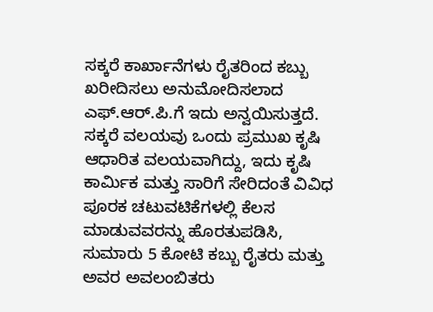ಸಕ್ಕರೆ ಕಾರ್ಖಾನೆಗಳು ರೈತರಿಂದ ಕಬ್ಬು ಖರೀದಿಸಲು ಅನುಮೋದಿಸಲಾದ ಎಫ್.ಆರ್.ಪಿ.ಗೆ ಇದು ಅನ್ವಯಿಸುತ್ತದೆ. ಸಕ್ಕರೆ ವಲಯವು ಒಂದು ಪ್ರಮುಖ ಕೃಷಿ ಆಧಾರಿತ ವಲಯವಾಗಿದ್ದು, ಇದು ಕೃಷಿ ಕಾರ್ಮಿಕ ಮತ್ತು ಸಾರಿಗೆ ಸೇರಿದಂತೆ ವಿವಿಧ ಪೂರಕ ಚಟುವಟಿಕೆಗಳಲ್ಲಿ ಕೆಲಸ ಮಾಡುವವರನ್ನು ಹೊರತುಪಡಿಸಿ, ಸುಮಾರು 5 ಕೋಟಿ ಕಬ್ಬು ರೈತರು ಮತ್ತು ಅವರ ಅವಲಂಬಿತರು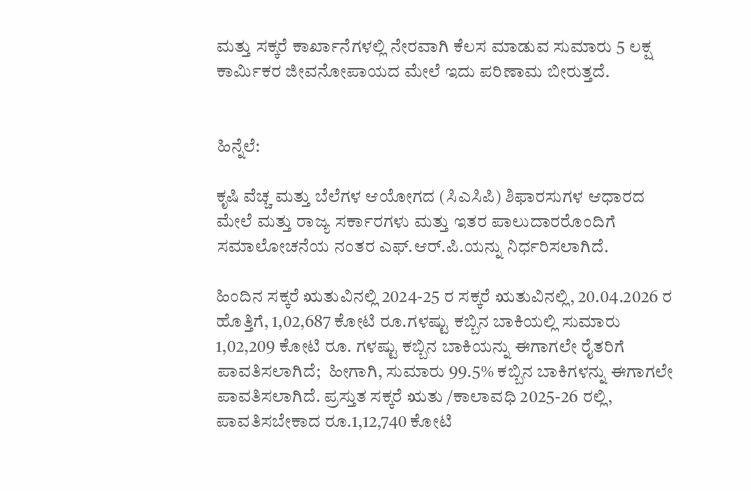ಮತ್ತು ಸಕ್ಕರೆ ಕಾರ್ಖಾನೆಗಳಲ್ಲಿ ನೇರವಾಗಿ ಕೆಲಸ ಮಾಡುವ ಸುಮಾರು 5 ಲಕ್ಷ ಕಾರ್ಮಿಕರ ಜೀವನೋಪಾಯದ ಮೇಲೆ ಇದು ಪರಿಣಾಮ ಬೀರುತ್ತದೆ.


ಹಿನ್ನೆಲೆ:

ಕೃಷಿ ವೆಚ್ಚ ಮತ್ತು ಬೆಲೆಗಳ ಆಯೋಗದ (ಸಿಎಸಿಪಿ) ಶಿಫಾರಸುಗಳ ಆಧಾರದ ಮೇಲೆ ಮತ್ತು ರಾಜ್ಯ ಸರ್ಕಾರಗಳು ಮತ್ತು ಇತರ ಪಾಲುದಾರರೊಂದಿಗೆ ಸಮಾಲೋಚನೆಯ ನಂತರ ಎಫ್.ಆರ್.ಪಿ.ಯನ್ನು ನಿರ್ಧರಿಸಲಾಗಿದೆ.

ಹಿಂದಿನ ಸಕ್ಕರೆ ಋತುವಿನಲ್ಲಿ 2024-25 ರ ಸಕ್ಕರೆ ಋತುವಿನಲ್ಲಿ, 20.04.2026 ರ ಹೊತ್ತಿಗೆ, 1,02,687 ಕೋಟಿ ರೂ.ಗಳಷ್ಟು ಕಬ್ಬಿನ ಬಾಕಿಯಲ್ಲಿ ಸುಮಾರು 1,02,209 ಕೋಟಿ ರೂ. ಗಳಷ್ಟು ಕಬ್ಬಿನ ಬಾಕಿಯನ್ನು ಈಗಾಗಲೇ ರೈತರಿಗೆ ಪಾವತಿಸಲಾಗಿದೆ;  ಹೀಗಾಗಿ, ಸುಮಾರು 99.5% ಕಬ್ಬಿನ ಬಾಕಿಗಳನ್ನು ಈಗಾಗಲೇ ಪಾವತಿಸಲಾಗಿದೆ. ಪ್ರಸ್ತುತ ಸಕ್ಕರೆ ಋತು /ಕಾಲಾವಧಿ 2025-26 ರಲ್ಲಿ, ಪಾವತಿಸಬೇಕಾದ ರೂ.1,12,740 ಕೋಟಿ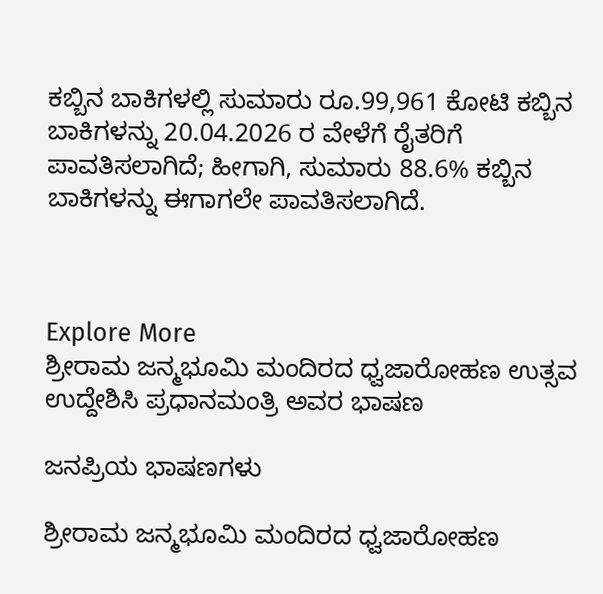ಕಬ್ಬಿನ ಬಾಕಿಗಳಲ್ಲಿ ಸುಮಾರು ರೂ.99,961 ಕೋಟಿ ಕಬ್ಬಿನ ಬಾಕಿಗಳನ್ನು 20.04.2026 ರ ವೇಳೆಗೆ ರೈತರಿಗೆ ಪಾವತಿಸಲಾಗಿದೆ; ಹೀಗಾಗಿ, ಸುಮಾರು 88.6% ಕಬ್ಬಿನ ಬಾಕಿಗಳನ್ನು ಈಗಾಗಲೇ ಪಾವತಿಸಲಾಗಿದೆ.



Explore More
ಶ್ರೀರಾಮ ಜನ್ಮಭೂಮಿ ಮಂದಿರದ ಧ್ವಜಾರೋಹಣ ಉತ್ಸವ ಉದ್ದೇಶಿಸಿ ಪ್ರಧಾನಮಂತ್ರಿ ಅವರ ಭಾಷಣ

ಜನಪ್ರಿಯ ಭಾಷಣಗಳು

ಶ್ರೀರಾಮ ಜನ್ಮಭೂಮಿ ಮಂದಿರದ ಧ್ವಜಾರೋಹಣ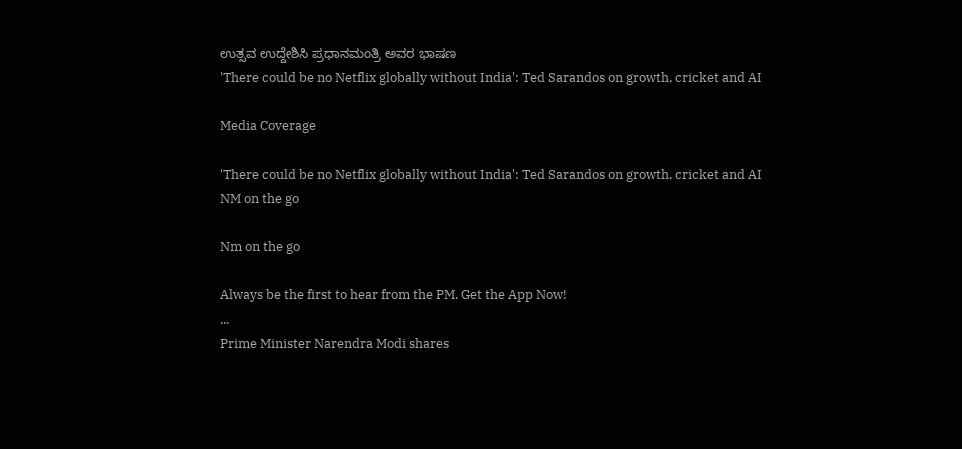ಉತ್ಸವ ಉದ್ದೇಶಿಸಿ ಪ್ರಧಾನಮಂತ್ರಿ ಅವರ ಭಾಷಣ
'There could be no Netflix globally without India': Ted Sarandos on growth, cricket and AI

Media Coverage

'There could be no Netflix globally without India': Ted Sarandos on growth, cricket and AI
NM on the go

Nm on the go

Always be the first to hear from the PM. Get the App Now!
...
Prime Minister Narendra Modi shares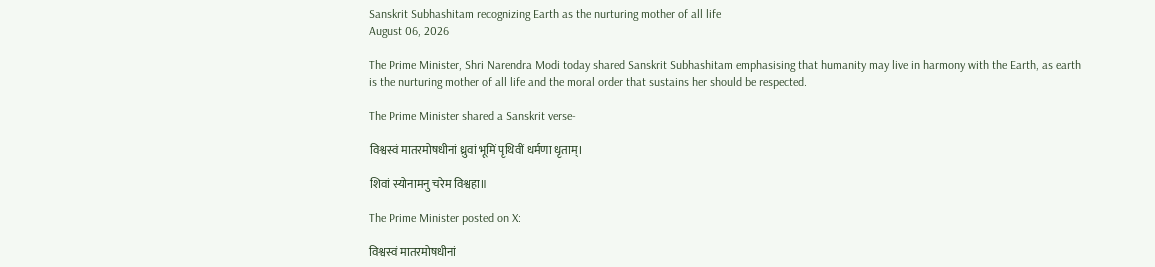Sanskrit Subhashitam recognizing Earth as the nurturing mother of all life
August 06, 2026

The Prime Minister, Shri Narendra Modi today shared Sanskrit Subhashitam emphasising that humanity may live in harmony with the Earth, as earth is the nurturing mother of all life and the moral order that sustains her should be respected.

The Prime Minister shared a Sanskrit verse-

विश्वस्वं मातरमोषधीनां ध्रुवां भूमिं पृथिवीं धर्मणा धृताम्।

शिवां स्योनामनु चरेम विश्वहा॥

The Prime Minister posted on X:

विश्वस्वं मातरमोषधीनां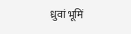ध्रुवां भूमिं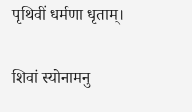पृथिवीं धर्मणा धृताम्।

शिवां स्योनामनु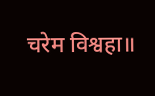चरेम विश्वहा॥